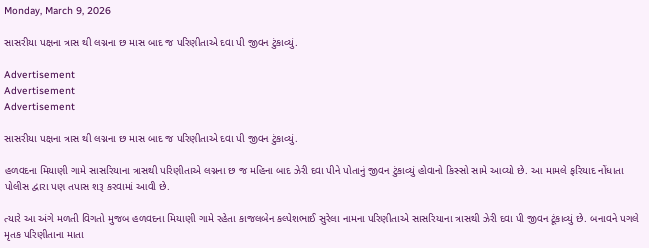Monday, March 9, 2026

સાસરીયા પક્ષના ત્રાસ થી લગ્નના છ માસ બાદ જ પરિણીતાએ દવા પી જીવન ટુંકાવ્યું.

Advertisement
Advertisement
Advertisement

સાસરીયા પક્ષના ત્રાસ થી લગ્નના છ માસ બાદ જ પરિણીતાએ દવા પી જીવન ટુંકાવ્યું.

હળવદના મિયાણી ગામે સાસરિયાના ત્રાસથી પરિણીતાએ લગ્નના છ જ મહિના બાદ ઝેરી દવા પીને પોતાનું જીવન ટુંકાવ્યું હોવાનો કિસ્સો સામે આવ્યો છે. આ મામલે ફરિયાદ નોંધાતા પોલીસ દ્વારા પણ તપાસ શરૂ કરવામાં આવી છે.

ત્યારે આ અંગે મળતી વિગતો મુજબ હળવદના મિયાણી ગામે રહેતા કાજલબેન કલ્પેશભાઈ સુરેલા નામના પરિણીતાએ સાસરિયાના ત્રાસથી ઝેરી દવા પી જીવન ટૂંકાવ્યું છે. બનાવને પગલે મૃતક પરિણીતાના માતા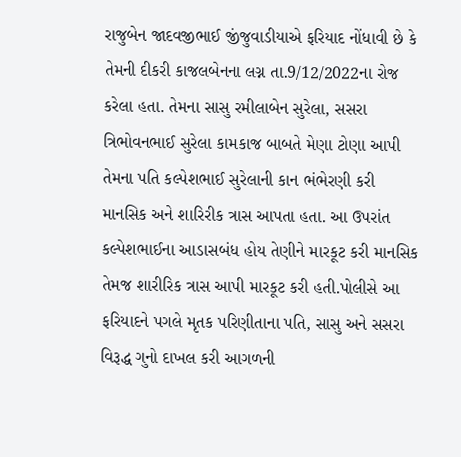રાજુબેન જાદવજીભાઈ જીંજુવાડીયાએ ફરિયાદ નોંધાવી છે કે તેમની દીકરી કાજલબેનના લગ્ન તા.9/12/2022ના રોજ કરેલા હતા. તેમના સાસુ રમીલાબેન સુરેલા, સસરા ત્રિભોવનભાઈ સુરેલા કામકાજ બાબતે મેણા ટોણા આપી તેમના પતિ કલ્પેશભાઈ સુરેલાની કાન ભંભેરણી કરી માનસિક અને શારિરીક ત્રાસ આપતા હતા. આ ઉપરાંત કલ્પેશભાઈના આડાસબંધ હોય તેણીને મારકૂટ કરી માનસિક તેમજ શારીરિક ત્રાસ આપી મારકૂટ કરી હતી.પોલીસે આ ફરિયાદને પગલે મૃતક પરિણીતાના પતિ, સાસુ અને સસરા વિરૂદ્ધ ગુનો દાખલ કરી આગળની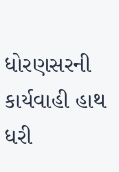ધોરણસરની કાર્યવાહી હાથ ધરી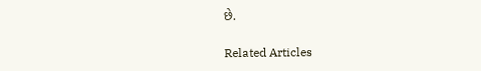છે.

Related Articles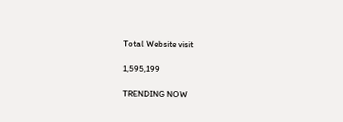Total Website visit

1,595,199

TRENDING NOW